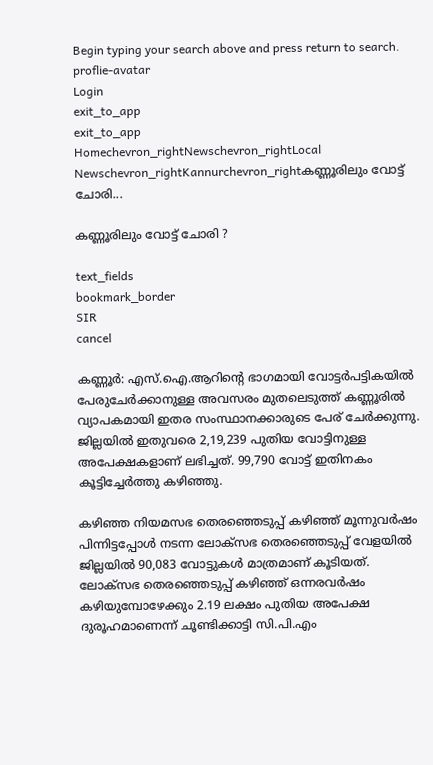Begin typing your search above and press return to search.
proflie-avatar
Login
exit_to_app
exit_to_app
Homechevron_rightNewschevron_rightLocal Newschevron_rightKannurchevron_rightകണ്ണൂരിലും വോട്ട് ചോരി...

കണ്ണൂരിലും വോട്ട് ചോരി ?

text_fields
bookmark_border
SIR
cancel

കണ്ണൂർ: എസ്.ഐ.ആറിന്റെ ഭാഗമായി വോട്ടർപട്ടികയിൽ പേരുചേർക്കാനുള്ള അവസരം മുതലെടുത്ത് കണ്ണൂരിൽ വ്യാപകമായി ഇതര സംസ്ഥാനക്കാരുടെ പേര് ചേർക്കുന്നു. ജില്ലയിൽ ഇതുവരെ 2,19,239 പുതിയ വോട്ടിനുള്ള അപേക്ഷകളാണ് ലഭിച്ചത്. 99,790 വോട്ട്‌ ഇതിനകം കൂട്ടിച്ചേർത്തു കഴിഞ്ഞു.

കഴിഞ്ഞ നിയമസഭ തെരഞ്ഞെടുപ്പ്‌ കഴിഞ്ഞ്‌ മൂന്നുവർഷം പിന്നിട്ടപ്പോൾ നടന്ന ലോക്സഭ തെരഞ്ഞെടുപ്പ് വേളയിൽ ജില്ലയിൽ 90,083 വോട്ടുകൾ മാത്രമാണ്‌ കൂടിയത്‌. ലോക്സഭ തെരഞ്ഞെടുപ്പ്‌ കഴിഞ്ഞ്‌ ഒന്നരവർഷം കഴിയുമ്പോഴേക്കും 2.19 ലക്ഷം പുതിയ അപേക്ഷ ദുരൂഹമാണെന്ന് ചൂണ്ടിക്കാട്ടി സി.പി.എം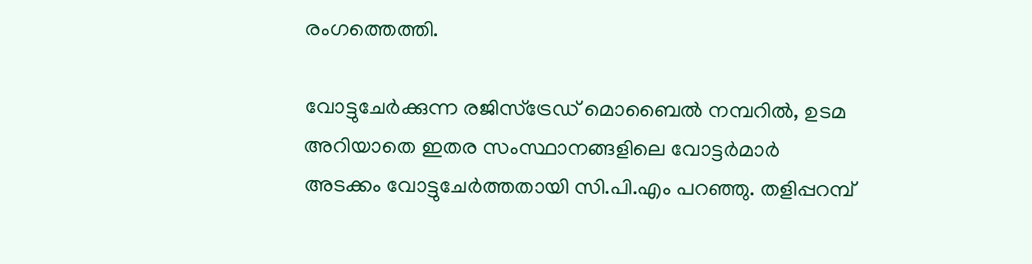രംഗത്തെത്തി.

വോട്ടുചേർക്കുന്ന രജിസ്ട്രേഡ്‌ മൊബൈൽ നമ്പറിൽ, ഉടമ അറിയാതെ ഇതര സംസ്ഥാനങ്ങളിലെ വോട്ടർമാർ അടക്കം വോട്ടുചേർത്തതായി സി.പി.എം പറഞ്ഞു. തളിപ്പറമ്പ്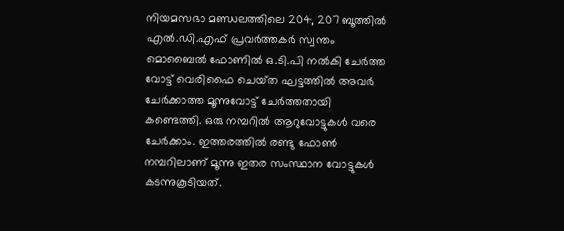നിയമസഭാ മണ്ഡലത്തിലെ 204, 207 ബൂത്തിൽ എൽ.ഡി.എഫ്‌ പ്രവർത്തകർ സ്വന്തം മൊബൈൽ ഫോണിൽ ഒ.ടി.പി നൽകി ചേർത്ത വോട്ട്‌ വെരിഫൈ ചെയ്‌ത ഘട്ടത്തിൽ അവർ ചേർക്കാത്ത മൂന്നുവോട്ട്‌ ചേർത്തതായി കണ്ടെത്തി. ഒരു നമ്പറിൽ ആറുവോട്ടുകൾ വരെ ചേർക്കാം. ഇത്തരത്തിൽ രണ്ടു ഫോൺ നമ്പറിലാണ്‌ മൂന്നു ഇതര സംസ്ഥാന വോട്ടുകൾ കടന്നുകൂടിയത്‌.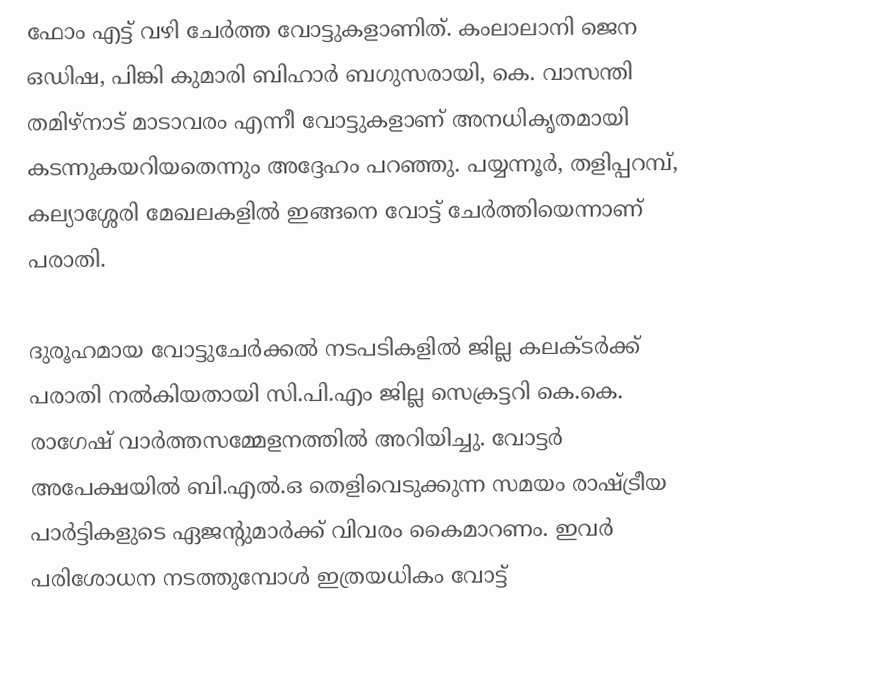ഫോം എട്ട് വഴി ചേർത്ത വോട്ടുകളാണിത്‌. കംലാലാനി ജെന ഒഡിഷ, പിങ്കി കുമാരി ബിഹാർ ബഗുസരായി, കെ. വാസന്തി തമിഴ്‌നാട്‌ മാടാവരം എന്നീ വോട്ടുകളാണ്‌ അനധികൃതമായി കടന്നുകയറിയതെന്നും അദ്ദേഹം പറഞ്ഞു. പയ്യന്നൂർ, തളിപ്പറമ്പ്, കല്യാശ്ശേരി മേഖലകളിൽ ഇങ്ങനെ വോട്ട് ചേർത്തിയെന്നാണ് പരാതി.

ദുരൂഹമായ വോട്ടുചേർക്കൽ നടപടികളിൽ ജില്ല കലക്ടർക്ക്‌ പരാതി നൽകിയതായി സി.പി.എം ജില്ല സെക്രട്ടറി കെ.കെ. രാഗേഷ് വാർത്തസമ്മേളനത്തിൽ അറിയിച്ചു. വോട്ടർ അപേക്ഷയിൽ ബി.എൽ.ഒ തെളിവെടുക്കുന്ന സമയം രാഷ്ട്രീയ പാർട്ടികളുടെ ഏജന്റുമാർക്ക്‌ വിവരം കൈമാറണം. ഇവർ പരിശോധന നടത്തുമ്പോൾ ഇത്രയധികം വോട്ട്‌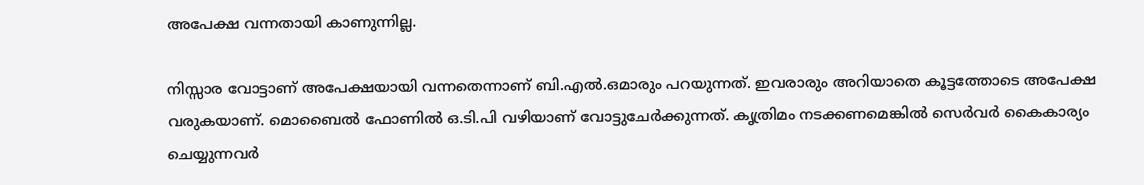അപേക്ഷ വന്നതായി കാണുന്നില്ല.

നിസ്സാര വോട്ടാണ്‌ അപേക്ഷയായി വന്നതെന്നാണ്‌ ബി.എൽ.ഒമാരും പറയുന്നത്‌. ഇവരാരും അറിയാതെ കൂട്ടത്തോടെ അപേക്ഷ വരുകയാണ്‌. മൊബൈൽ ഫോണിൽ ഒ.ടി.പി വഴിയാണ്‌ വോട്ടുചേർക്കുന്നത്‌. കൃത്രിമം നടക്കണമെങ്കിൽ സെർവർ കൈകാര്യം ചെയ്യുന്നവർ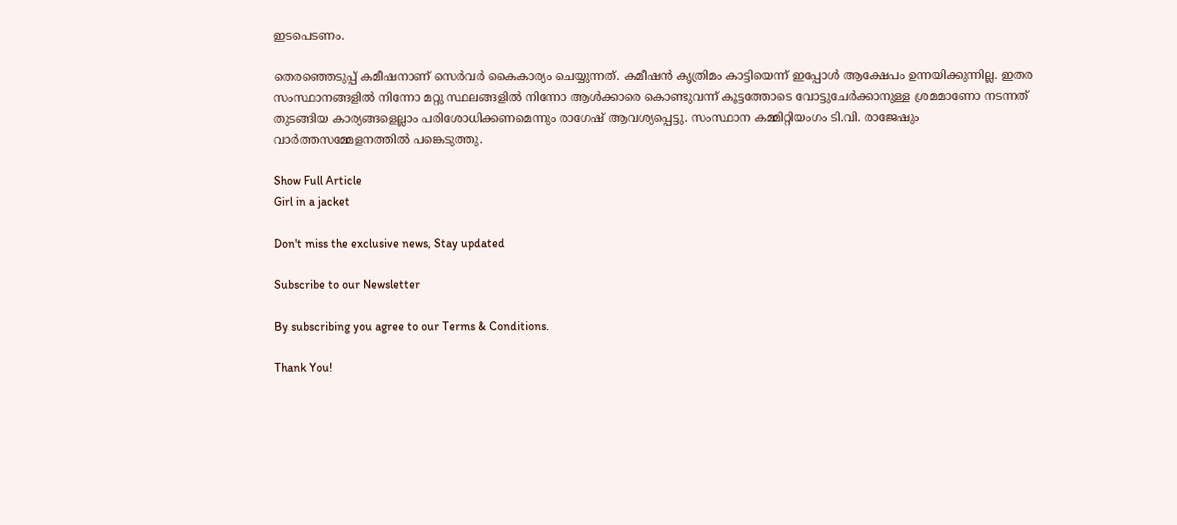ഇടപെടണം.

തെരഞ്ഞെടുപ്പ്‌ കമീഷനാണ്‌ സെർവർ കൈകാര്യം ചെയ്യുന്നത്. കമീഷൻ കൃത്രിമം കാട്ടിയെന്ന്‌ ഇപ്പോൾ ആക്ഷേപം ഉന്നയിക്കുന്നില്ല. ഇതര സംസ്ഥാനങ്ങളിൽ നിന്നോ മറ്റു സ്ഥലങ്ങളിൽ നിന്നോ ആൾക്കാരെ കൊണ്ടുവന്ന്‌ കൂട്ടത്തോടെ വോട്ടുചേർക്കാനുള്ള ശ്രമമാണോ നടന്നത്‌ തുടങ്ങിയ കാര്യങ്ങളെല്ലാം പരിശോധിക്കണമെന്നും രാഗേഷ് ആവശ്യപ്പെട്ടു. സംസ്ഥാന കമ്മിറ്റിയംഗം ടി.വി. രാജേഷും വാർത്തസമ്മേളനത്തിൽ പങ്കെടുത്തു.

Show Full Article
Girl in a jacket

Don't miss the exclusive news, Stay updated

Subscribe to our Newsletter

By subscribing you agree to our Terms & Conditions.

Thank You!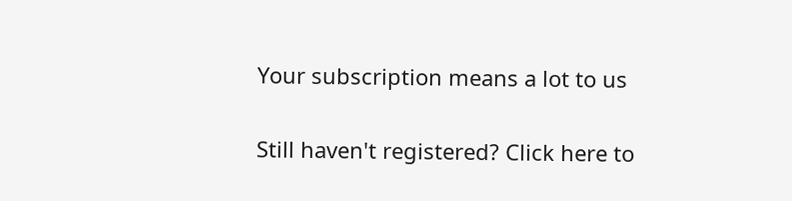Your subscription means a lot to us

Still haven't registered? Click here to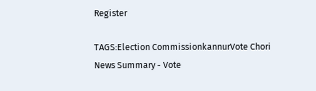Register

TAGS:Election CommissionkannurVote Chori
News Summary - Vote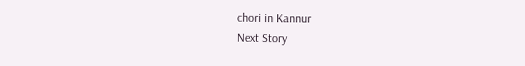chori in Kannur
Next Story